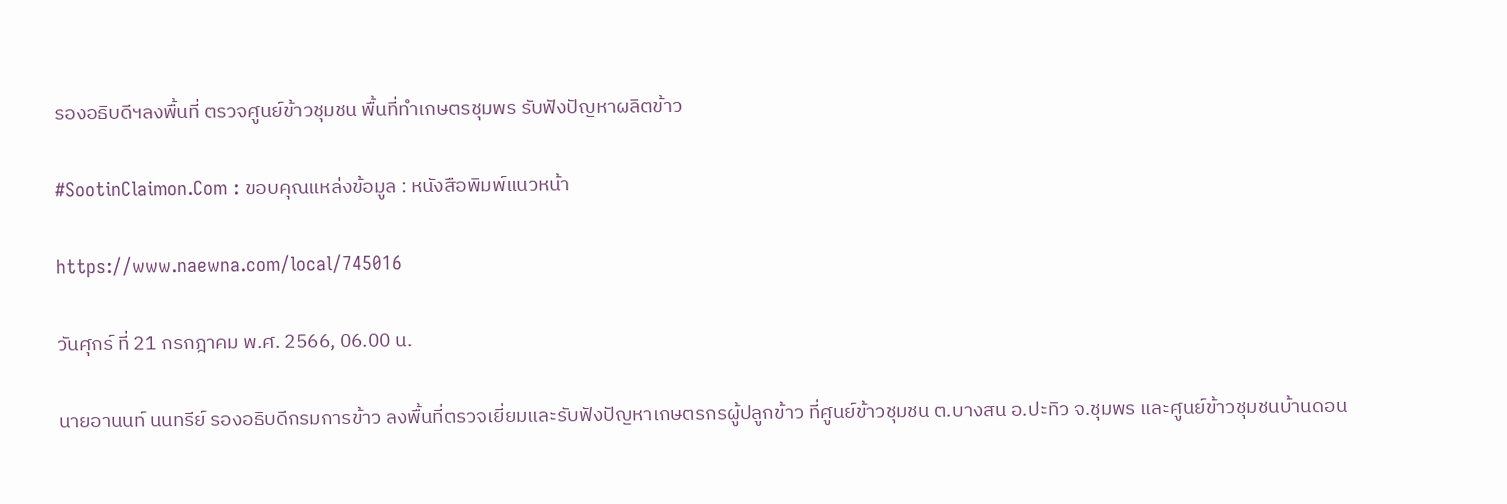รองอธิบดีฯลงพื้นที่ ตรวจศูนย์ข้าวชุมชน พื้นที่ทำเกษตรชุมพร รับฟังปัญหาผลิตข้าว

#SootinClaimon.Com : ขอบคุณแหล่งข้อมูล : หนังสือพิมพ์แนวหน้า

https://www.naewna.com/local/745016

วันศุกร์ ที่ 21 กรกฎาคม พ.ศ. 2566, 06.00 น.

นายอานนท์ นนทรีย์ รองอธิบดีกรมการข้าว ลงพื้นที่ตรวจเยี่ยมและรับฟังปัญหาเกษตรกรผู้ปลูกข้าว ที่ศูนย์ข้าวชุมชน ต.บางสน อ.ปะทิว จ.ชุมพร และศูนย์ข้าวชุมชนบ้านดอน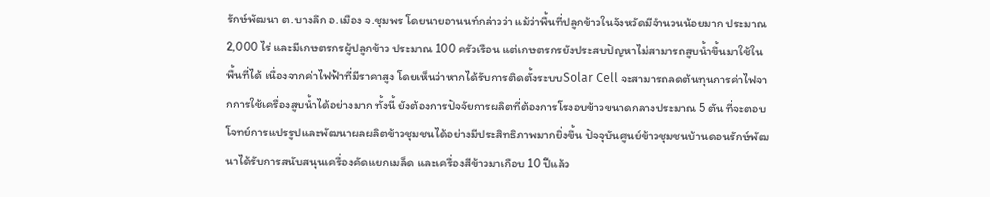รักษ์พัฒนา ต.บางลึก อ.เมือง จ.ชุมพร โดยนายอานนท์กล่าวว่า แม้ว่าพื้นที่ปลูกข้าวในจังหวัดมีจำนวนน้อยมาก ประมาณ 2,000 ไร่ และมีเกษตรกรผู้ปลูกข้าว ประมาณ 100 ครัวเรือน แต่เกษตรกรยังประสบปัญหาไม่สามารถสูบน้ำขึ้นมาใช้ในพื้นที่ได้ เนื่องจากค่าไฟฟ้าที่มีราคาสูง โดยเห็นว่าหากได้รับการติดตั้งระบบSolar Cell จะสามารถลดต้นทุนการค่าไฟจากการใช้เครื่องสูบน้ำได้อย่างมาก ทั้งนี้ ยังต้องการปัจจัยการผลิตที่ต้องการโรงอบข้าวขนาดกลางประมาณ 5 ตัน ที่จะตอบโจทย์การแปรรูปและพัฒนาผลผลิตข้าวชุมชนได้อย่างมีประสิทธิภาพมากยิ่งขึ้น ปัจจุบันศูนย์ข้าวชุมชนบ้านดอนรักษ์พัฒนาได้รับการสนับสนุนเครื่องคัดแยกเมล็ด และเครื่องสีข้าวมาเกือบ 10 ปีแล้ว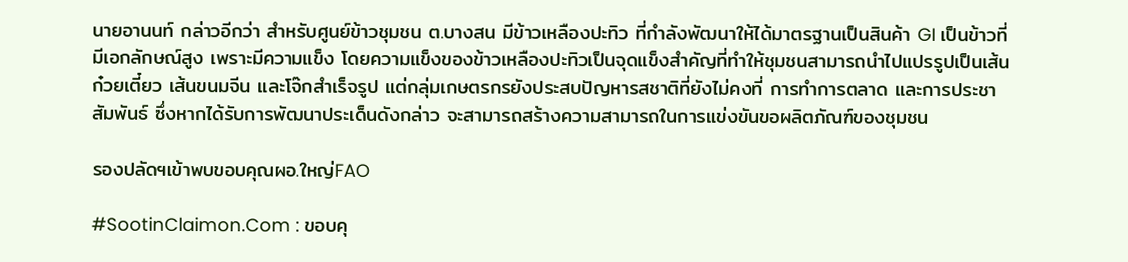นายอานนท์ กล่าวอีกว่า สำหรับศูนย์ข้าวชุมชน ต.บางสน มีข้าวเหลืองปะทิว ที่กำลังพัฒนาให้ได้มาตรฐานเป็นสินค้า GI เป็นข้าวที่มีเอกลักษณ์สูง เพราะมีความแข็ง โดยความแข็งของข้าวเหลืองปะทิวเป็นจุดแข็งสำคัญที่ทำให้ชุมชนสามารถนำไปแปรรูปเป็นเส้นก๋วยเตี๋ยว เส้นขนมจีน และโจ๊กสำเร็จรูป แต่กลุ่มเกษตรกรยังประสบปัญหารสชาติที่ยังไม่คงที่ การทำการตลาด และการประชาสัมพันธ์ ซึ่งหากได้รับการพัฒนาประเด็นดังกล่าว จะสามารถสร้างความสามารถในการแข่งขันขอผลิตภัณฑ์ของชุมชน

รองปลัดฯเข้าพบขอบคุณผอ.ใหญ่FAO

#SootinClaimon.Com : ขอบคุ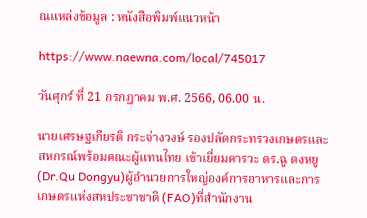ณแหล่งข้อมูล : หนังสือพิมพ์แนวหน้า

https://www.naewna.com/local/745017

วันศุกร์ ที่ 21 กรกฎาคม พ.ศ. 2566, 06.00 น.

นายเศรษฐเกียรติ กระจ่างวงษ์ รองปลัดกระทรวงเกษตรและสหกรณ์พร้อมคณะผู้แทนไทย เข้าเยี่ยมคารวะ ดร.ฉู ตงหยู (Dr.Qu Dongyu)ผู้อำนวยการใหญ่องค์การอาหารและการเกษตรแห่งสหประชาชาติ (FAO)ที่สำนักงาน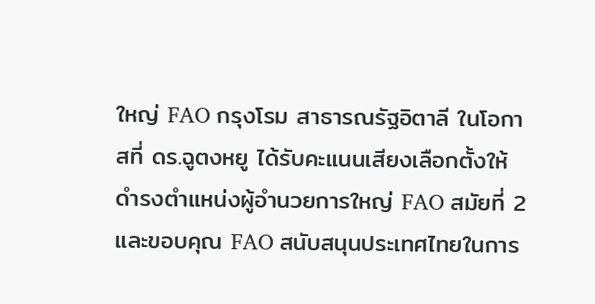ใหญ่ FAO กรุงโรม สาธารณรัฐอิตาลี ในโอกาสที่ ดร.ฉูตงหยู ได้รับคะแนนเสียงเลือกตั้งให้ดำรงตำแหน่งผู้อำนวยการใหญ่ FAO สมัยที่ 2 และขอบคุณ FAO สนับสนุนประเทศไทยในการ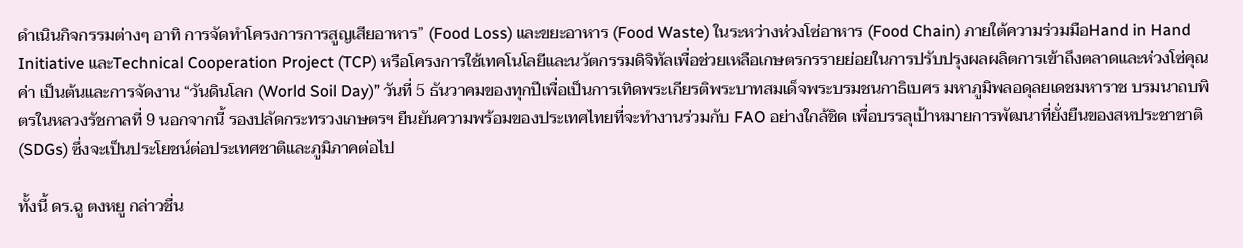ดำเนินกิจกรรมต่างๆ อาทิ การจัดทำโครงการการสูญเสียอาหาร” (Food Loss) และขยะอาหาร (Food Waste) ในระหว่างห่วงโซ่อาหาร (Food Chain) ภายใต้ความร่วมมือHand in Hand Initiative และTechnical Cooperation Project (TCP) หรือโครงการใช้เทคโนโลยีและนวัตกรรมดิจิทัลเพื่อช่วยเหลือเกษตรกรรายย่อยในการปรับปรุงผลผลิตการเข้าถึงตลาดและห่วงโซ่คุณค่า เป็นต้นและการจัดงาน “วันดินโลก (World Soil Day)” วันที่ 5 ธันวาคมของทุกปีเพื่อเป็นการเทิดพระเกียรติพระบาทสมเด็จพระบรมชนกาธิเบศร มหาภูมิพลอดุลยเดชมหาราช บรมนาถบพิตรในหลวงรัชกาลที่ 9 นอกจากนี้ รองปลัดกระทรวงเกษตรฯ ยืนยันความพร้อมของประเทศไทยที่จะทำงานร่วมกับ FAO อย่างใกล้ชิด เพื่อบรรลุเป้าหมายการพัฒนาที่ยั่งยืนของสหประชาชาติ (SDGs) ซึ่งจะเป็นประโยชน์ต่อประเทศชาติและภูมิภาคต่อไป

ทั้งนี้ ดร.ฉู ตงหยู กล่าวชื่น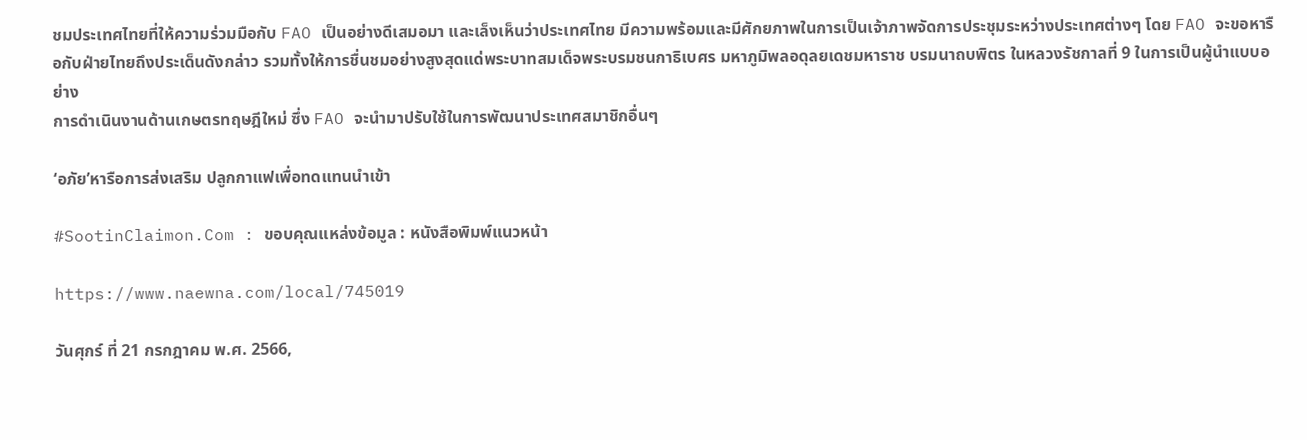ชมประเทศไทยที่ให้ความร่วมมือกับ FAO เป็นอย่างดีเสมอมา และเล็งเห็นว่าประเทศไทย มีความพร้อมและมีศักยภาพในการเป็นเจ้าภาพจัดการประชุมระหว่างประเทศต่างๆ โดย FAO จะขอหารือกับฝ่ายไทยถึงประเด็นดังกล่าว รวมทั้งให้การชื่นชมอย่างสูงสุดแด่พระบาทสมเด็จพระบรมชนกาธิเบศร มหาภูมิพลอดุลยเดชมหาราช บรมนาถบพิตร ในหลวงรัชกาลที่ 9 ในการเป็นผู้นำแบบอย่าง
การดำเนินงานด้านเกษตรทฤษฎีใหม่ ซึ่ง FAO จะนำมาปรับใช้ในการพัฒนาประเทศสมาชิกอื่นๆ

‘อภัย’หารือการส่งเสริม ปลูกกาแฟเพื่อทดแทนนำเข้า

#SootinClaimon.Com : ขอบคุณแหล่งข้อมูล : หนังสือพิมพ์แนวหน้า

https://www.naewna.com/local/745019

วันศุกร์ ที่ 21 กรกฎาคม พ.ศ. 2566,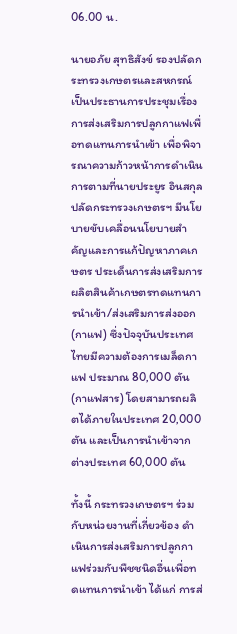06.00 น.

นายอภัย สุทธิสังข์ รองปลัดกระทรวงเกษตรและสหกรณ์ เป็นประธานการประชุมเรื่องการส่งเสริมการปลูกกาแฟเพื่อทดแทนการนำเข้า เพื่อพิจารณาความก้าวหน้าการดำเนินการตามที่นายประยูร อินสกุล ปลัดกระทรวงเกษตรฯ มีนโยบายขับเคลื่อนนโยบายสำคัญและการแก้ปัญหาภาคเกษตร ประเด็นการส่งเสริมการผลิตสินค้าเกษตรทดแทนการนำเข้า/ส่งเสริมการส่งออก (กาแฟ) ซึ่งปัจจุบันประเทศไทยมีความต้องการเมล็ดกาแฟ ประมาณ 80,000 ตัน (กาแฟสาร) โดยสามารถผลิตได้ภายในประเทศ 20,000 ตัน และเป็นการนำเข้าจากต่างประเทศ 60,000 ตัน

ทั้งนี้ กระทรวงเกษตรฯ ร่วมกับหน่วยงานที่เกี่ยวข้อง ดำเนินการส่งเสริมการปลูกกาแฟร่วมกับพืชชนิดอื่นเพื่อทดแทนการนำเข้า ได้แก่ การส่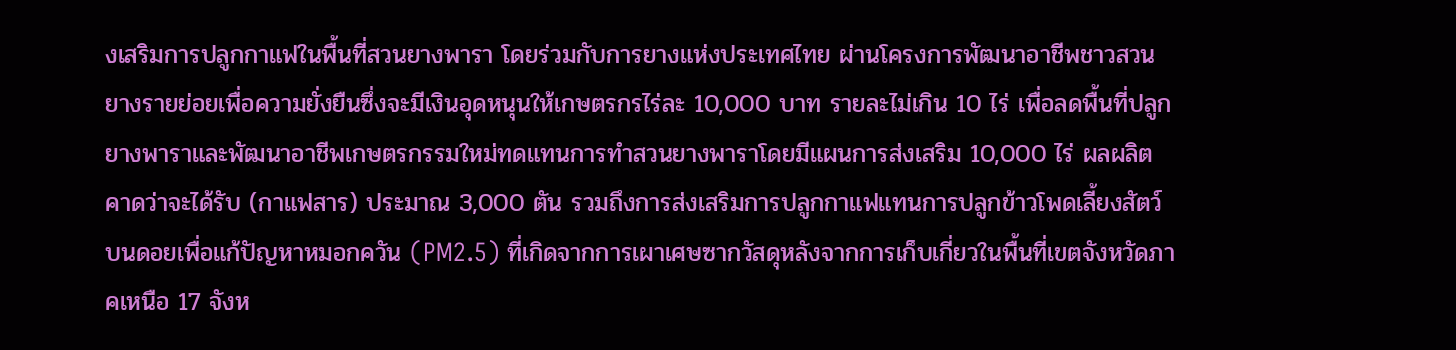งเสริมการปลูกกาแฟในพื้นที่สวนยางพารา โดยร่วมกับการยางแห่งประเทศไทย ผ่านโครงการพัฒนาอาชีพชาวสวนยางรายย่อยเพื่อความยั่งยืนซึ่งจะมีเงินอุดหนุนให้เกษตรกรไร่ละ 10,000 บาท รายละไม่เกิน 10 ไร่ เพื่อลดพื้นที่ปลูกยางพาราและพัฒนาอาชีพเกษตรกรรมใหม่ทดแทนการทำสวนยางพาราโดยมีแผนการส่งเสริม 10,000 ไร่ ผลผลิตคาดว่าจะได้รับ (กาแฟสาร) ประมาณ 3,000 ตัน รวมถึงการส่งเสริมการปลูกกาแฟแทนการปลูกข้าวโพดเลี้ยงสัตว์บนดอยเพื่อแก้ปัญหาหมอกควัน (PM2.5) ที่เกิดจากการเผาเศษซากวัสดุหลังจากการเก็บเกี่ยวในพื้นที่เขตจังหวัดภาคเหนือ 17 จังห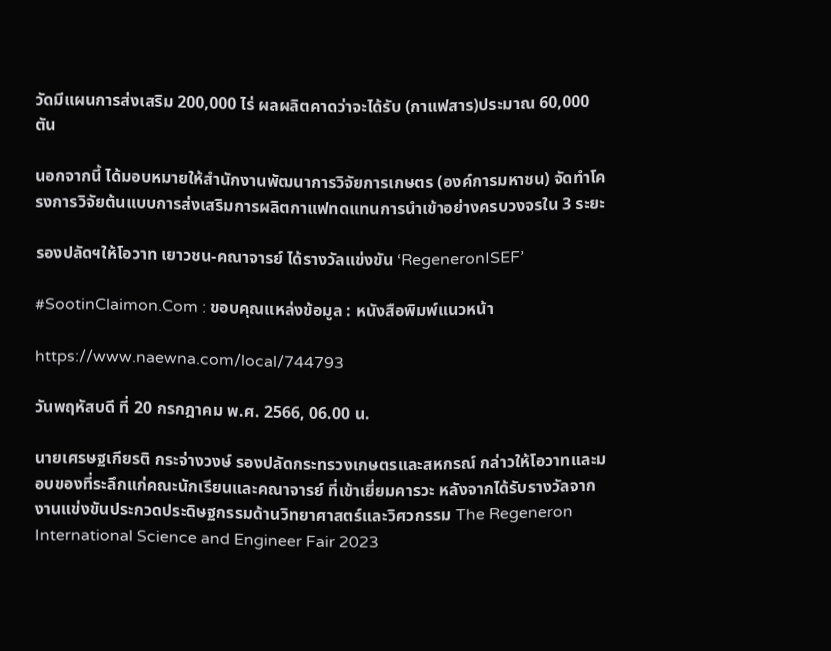วัดมีแผนการส่งเสริม 200,000 ไร่ ผลผลิตคาดว่าจะได้รับ (กาแฟสาร)ประมาณ 60,000 ตัน

นอกจากนี้ ได้มอบหมายให้สำนักงานพัฒนาการวิจัยการเกษตร (องค์การมหาชน) จัดทำโครงการวิจัยต้นแบบการส่งเสริมการผลิตกาแฟทดแทนการนำเข้าอย่างครบวงจรใน 3 ระยะ

รองปลัดฯให้โอวาท เยาวชน-คณาจารย์ ได้รางวัลแข่งขัน ‘RegeneronISEF’

#SootinClaimon.Com : ขอบคุณแหล่งข้อมูล : หนังสือพิมพ์แนวหน้า

https://www.naewna.com/local/744793

วันพฤหัสบดี ที่ 20 กรกฎาคม พ.ศ. 2566, 06.00 น.

นายเศรษฐเกียรติ กระจ่างวงษ์ รองปลัดกระทรวงเกษตรและสหกรณ์ กล่าวให้โอวาทและมอบของที่ระลึกแก่คณะนักเรียนและคณาจารย์ ที่เข้าเยี่ยมคารวะ หลังจากได้รับรางวัลจากงานแข่งขันประกวดประดิษฐกรรมด้านวิทยาศาสตร์และวิศวกรรม The Regeneron International Science and Engineer Fair 2023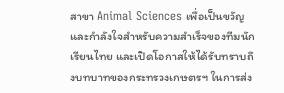สาขา Animal Sciences เพื่อเป็นขวัญและกำลังใจสำหรับความสำเร็จของทีมนักเรียนไทย และเปิดโอกาสให้ได้รับทราบถึงบทบาทของกระทรวงเกษตรฯ ในการส่ง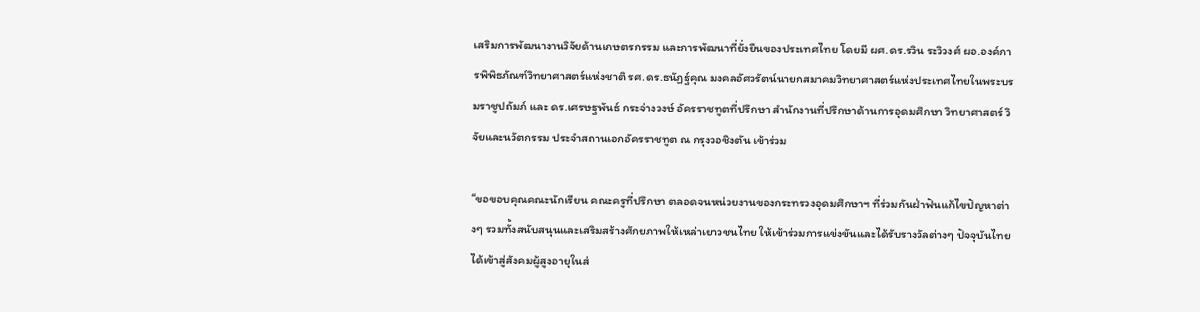เสริมการพัฒนางานวิจัยด้านเกษตรกรรม และการพัฒนาที่ยั่งยืนของประเทศไทย โดยมี ผศ.ดร.รวิน ระวิวงศ์ ผอ.องค์การพิพิธภัณฑ์วิทยาศาสตร์แห่งชาติ รศ.ดร.ธนัฏฐ์คุณ มงคลอัศวรัตน์นายกสมาคมวิทยาศาสตร์แห่งประเทศไทยในพระบรมราชูปถัมภ์ และ ดร.เศรษฐพันธ์ กระจ่างวงษ์ อัครราชทูตที่ปรึกษา สำนักงานที่ปรึกษาด้านการอุดมศึกษา วิทยาศาสตร์ วิจัยและนวัตกรรม ประจำสถานเอกอัครราชทูต ณ กรุงวอชิงตัน เข้าร่วม

“ขอขอบคุณคณะนักเรียน คณะครูที่ปรึกษา ตลอดจนหน่วยงานของกระทรวงอุดมศึกษาฯ ที่ร่วมกันฝ่าฟันแก้ไขปัญหาต่างๆ รวมทั้งสนับสนุนและเสริมสร้างศักยภาพให้เหล่าเยาวชนไทย ให้เข้าร่วมการแข่งขันและได้รับรางวัลต่างๆ ปัจจุบันไทยได้เข้าสู่สังคมผู้สูงอายุในส่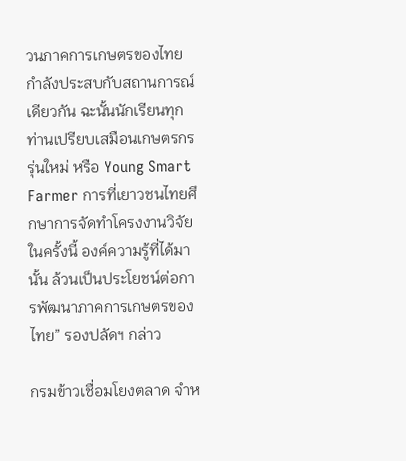วนภาคการเกษตรของไทยกำลังประสบกับสถานการณ์เดียวกัน ฉะนั้นนักเรียนทุกท่านเปรียบเสมือนเกษตรกรรุ่นใหม่ หรือ Young Smart Farmer การที่เยาวชนไทยศึกษาการจัดทำโครงงานวิจัยในครั้งนี้ องค์ความรู้ที่ได้มานั้น ล้วนเป็นประโยชน์ต่อการพัฒนาภาคการเกษตรของไทย” รองปลัดฯ กล่าว

กรมข้าวเชื่อมโยงตลาด จำห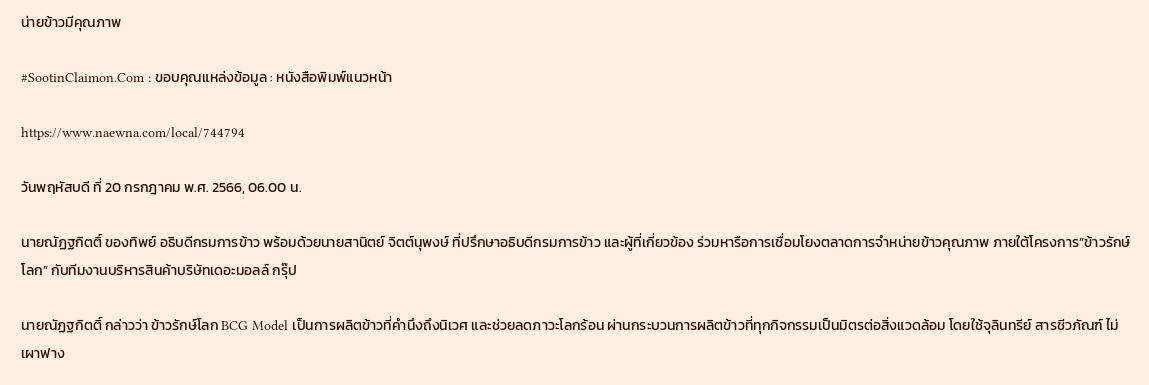น่ายข้าวมีคุณภาพ

#SootinClaimon.Com : ขอบคุณแหล่งข้อมูล : หนังสือพิมพ์แนวหน้า

https://www.naewna.com/local/744794

วันพฤหัสบดี ที่ 20 กรกฎาคม พ.ศ. 2566, 06.00 น.

นายณัฏฐกิตติ์ ของทิพย์ อธิบดีกรมการข้าว พร้อมด้วยนายสานิตย์ จิตต์นุพงษ์ ที่ปรึกษาอธิบดีกรมการข้าว และผู้ที่เกี่ยวข้อง ร่วมหารือการเชื่อมโยงตลาดการจำหน่ายข้าวคุณภาพ ภายใต้โครงการ“ข้าวรักษ์โลก” กับทีมงานบริหารสินค้าบริษัทเดอะมอลล์ กรุ๊ป

นายณัฏฐกิตติ์ กล่าวว่า ข้าวรักษ์โลก BCG Model เป็นการผลิตข้าวที่คำนึงถึงนิเวศ และช่วยลดภาวะโลกร้อน ผ่านกระบวนการผลิตข้าวที่ทุกกิจกรรมเป็นมิตรต่อสิ่งแวดล้อม โดยใช้จุลินทรีย์ สารชีวภัณฑ์ ไม่เผาฟาง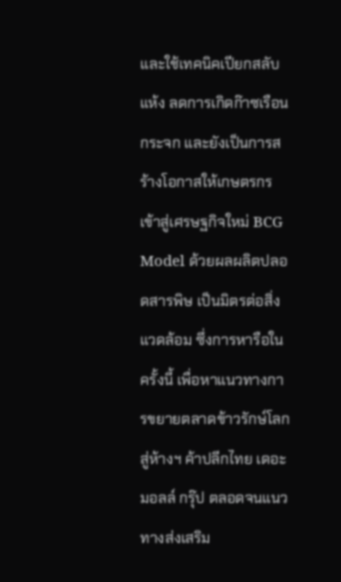และใช้เทคนิคเปียกสลับแห้ง ลดการเกิดก๊าซเรือนกระจก และยังเป็นการสร้างโอกาสให้เกษตรกรเข้าสู่เศรษฐกิจใหม่ BCG Model ด้วยผลผลิตปลอดสารพิษ เป็นมิตรต่อสิ่งแวดล้อม ซึ่งการหารือในครั้งนี้ เพื่อหาแนวทางการขยายตลาดข้าวรักษ์โลก สู่ห้างฯ ค้าปลีกไทย เดอะมอลล์ กรุ๊ป ตลอดจนแนวทางส่งเสริม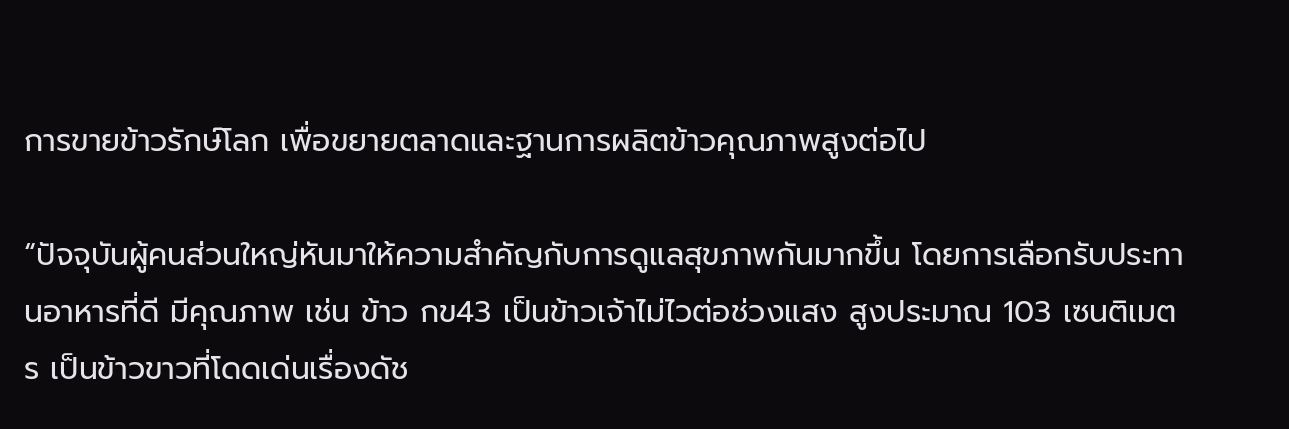การขายข้าวรักษ์โลก เพื่อขยายตลาดและฐานการผลิตข้าวคุณภาพสูงต่อไป

“ปัจจุบันผู้คนส่วนใหญ่หันมาให้ความสำคัญกับการดูแลสุขภาพกันมากขึ้น โดยการเลือกรับประทานอาหารที่ดี มีคุณภาพ เช่น ข้าว กข43 เป็นข้าวเจ้าไม่ไวต่อช่วงแสง สูงประมาณ 103 เซนติเมตร เป็นข้าวขาวที่โดดเด่นเรื่องดัช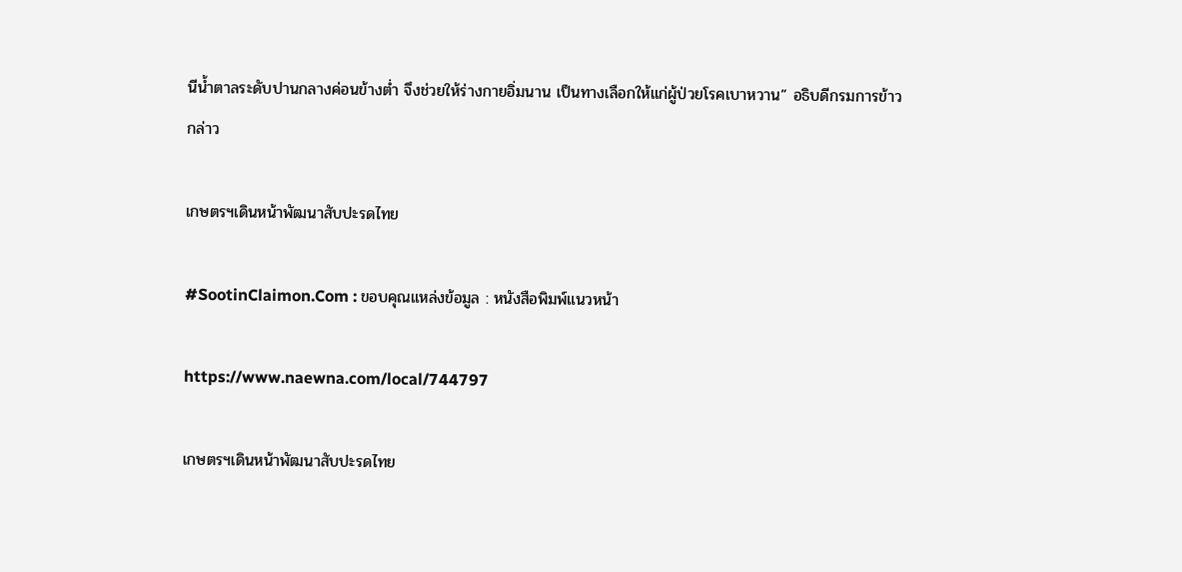นีน้ำตาลระดับปานกลางค่อนข้างต่ำ จึงช่วยให้ร่างกายอิ่มนาน เป็นทางเลือกให้แก่ผู้ป่วยโรคเบาหวาน” อธิบดีกรมการข้าว กล่าว

เกษตรฯเดินหน้าพัฒนาสับปะรดไทย

#SootinClaimon.Com : ขอบคุณแหล่งข้อมูล : หนังสือพิมพ์แนวหน้า

https://www.naewna.com/local/744797

เกษตรฯเดินหน้าพัฒนาสับปะรดไทย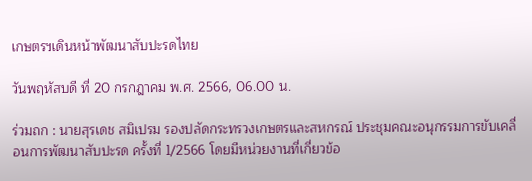เกษตรฯเดินหน้าพัฒนาสับปะรดไทย

วันพฤหัสบดี ที่ 20 กรกฎาคม พ.ศ. 2566, 06.00 น.

ร่วมถก : นายสุรเดช สมิเปรม รองปลัดกระทรวงเกษตรและสหกรณ์ ประชุมคณะอนุกรรมการขับเคลื่อนการพัฒนาสับปะรด ครั้งที่ 1/2566 โดยมีหน่วยงานที่เกี่ยวข้อ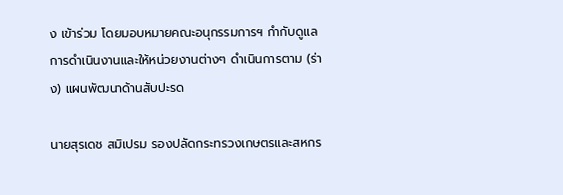ง เข้าร่วม โดยมอบหมายคณะอนุกรรมการฯ กำกับดูแลการดำเนินงานและให้หน่วยงานต่างๆ ดำเนินการตาม (ร่าง) แผนพัฒนาด้านสับปะรด

นายสุรเดช สมิเปรม รองปลัดกระทรวงเกษตรและสหกร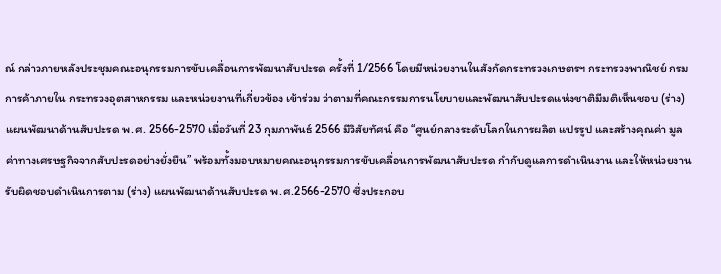ณ์ กล่าวภายหลังประชุมคณะอนุกรรมการขับเคลื่อนการพัฒนาสับปะรด ครั้งที่ 1/2566 โดยมีหน่วยงานในสังกัดกระทรวงเกษตรฯ กระทรวงพาณิชย์ กรมการค้าภายใน กระทรวงอุตสาหกรรม และหน่วยงานที่เกี่ยวข้อง เข้าร่วม ว่าตามที่คณะกรรมการนโยบายและพัฒนาสับปะรดแห่งชาติมีมติเห็นชอบ (ร่าง) แผนพัฒนาด้านสับปะรด พ.ศ. 2566-2570 เมื่อวันที่ 23 กุมภาพันธ์ 2566 มีวิสัยทัศน์ คือ “ศูนย์กลางระดับโลกในการผลิต แปรรูป และสร้างคุณค่า มูลค่าทางเศรษฐกิจจากสับปะรดอย่างยั่งยืน” พร้อมทั้งมอบหมายคณะอนุกรรมการขับเคลื่อนการพัฒนาสับปะรด กำกับดูแลการดำเนินงาน และให้หน่วยงานรับผิดชอบดำเนินการตาม (ร่าง) แผนพัฒนาด้านสับปะรด พ.ศ.2566-2570 ซึ่งประกอบ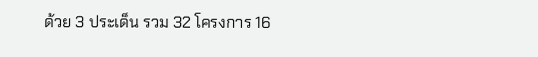ด้วย 3 ประเด็น รวม 32 โครงการ 16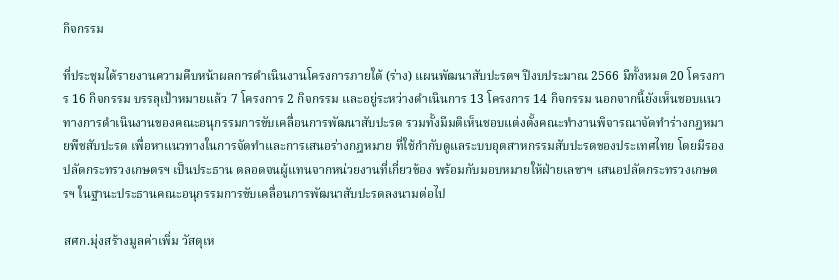กิจกรรม

ที่ประชุมได้รายงานความคืบหน้าผลการดำเนินงานโครงการภายใต้ (ร่าง) แผนพัฒนาสับปะรดฯ ปีงบประมาณ 2566 มีทั้งหมด 20 โครงการ 16 กิจกรรม บรรลุเป้าหมายแล้ว 7 โครงการ 2 กิจกรรม และอยู่ระหว่างดำเนินการ 13 โครงการ 14 กิจกรรม นอกจากนี้ยังเห็นชอบแนวทางการดำเนินงานของคณะอนุกรรมการขับเคลื่อนการพัฒนาสับปะรด รวมทั้งมีมติเห็นชอบแต่งตั้งคณะทำงานพิจารณาจัดทำร่างกฎหมายพืชสับปะรด เพื่อหาแนวทางในการจัดทำและการเสนอร่างกฎหมาย ที่ใช้กำกับดูแลระบบอุตสาหกรรมสับปะรดของประเทศไทย โดยมีรองปลัดกระทรวงเกษตรฯ เป็นประธาน ตลอดจนผู้แทนจากหน่วยงานที่เกี่ยวข้อง พร้อมกับมอบหมายให้ฝ่ายเลขาฯ เสนอปลัดกระทรวงเกษตรฯ ในฐานะประธานคณะอนุกรรมการขับเคลื่อนการพัฒนาสับปะรดลงนามต่อไป

สศก.มุ่งสร้างมูลค่าเพิ่ม วัสดุเห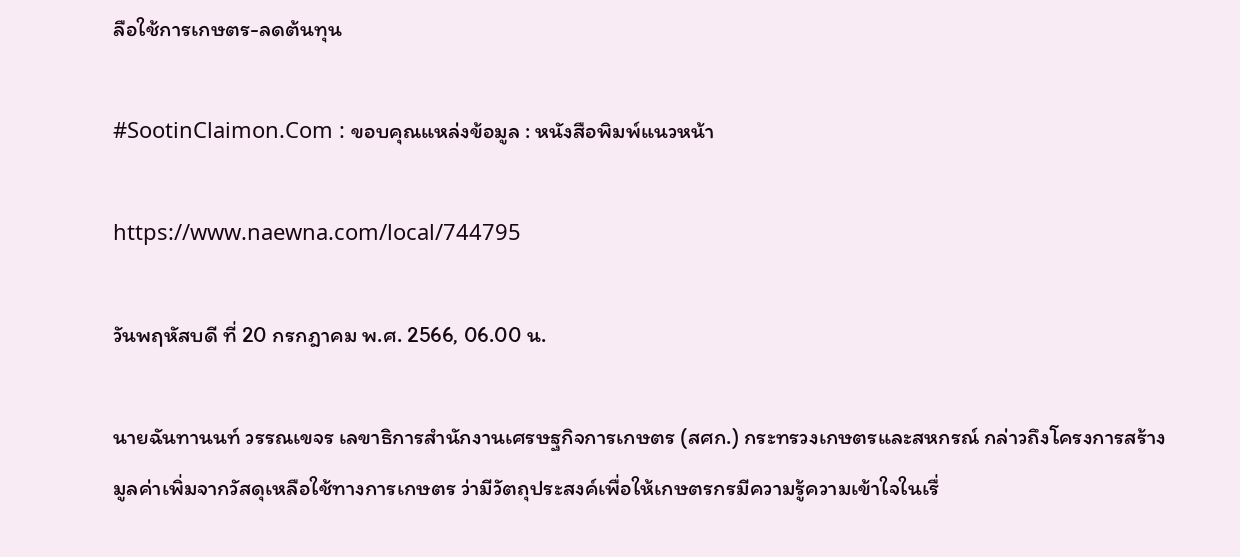ลือใช้การเกษตร-ลดต้นทุน

#SootinClaimon.Com : ขอบคุณแหล่งข้อมูล : หนังสือพิมพ์แนวหน้า

https://www.naewna.com/local/744795

วันพฤหัสบดี ที่ 20 กรกฎาคม พ.ศ. 2566, 06.00 น.

นายฉันทานนท์ วรรณเขจร เลขาธิการสำนักงานเศรษฐกิจการเกษตร (สศก.) กระทรวงเกษตรและสหกรณ์ กล่าวถึงโครงการสร้างมูลค่าเพิ่มจากวัสดุเหลือใช้ทางการเกษตร ว่ามีวัตถุประสงค์เพื่อให้เกษตรกรมีความรู้ความเข้าใจในเรื่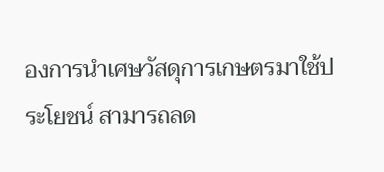องการนําเศษวัสดุการเกษตรมาใช้ประโยชน์ สามารถลด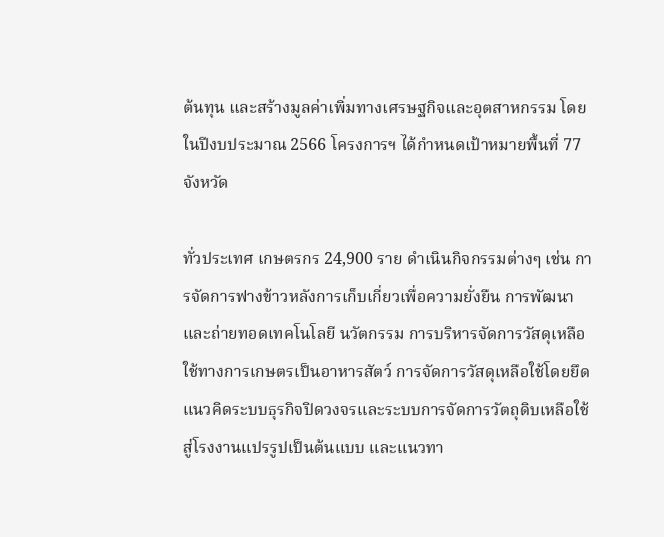ต้นทุน และสร้างมูลค่าเพิ่มทางเศรษฐกิจและอุตสาหกรรม โดยในปีงบประมาณ 2566 โครงการฯ ได้กำหนดเป้าหมายพื้นที่ 77 จังหวัด

ทั่วประเทศ เกษตรกร 24,900 ราย ดำเนินกิจกรรมต่างๆ เช่น การจัดการฟางข้าวหลังการเก็บเกี่ยวเพื่อความยั่งยืน การพัฒนาและถ่ายทอดเทคโนโลยี นวัตกรรม การบริหารจัดการวัสดุเหลือใช้ทางการเกษตรเป็นอาหารสัตว์ การจัดการวัสดุเหลือใช้โดยยึดแนวคิดระบบธุรกิจปิดวงจรและระบบการจัดการวัตถุดิบเหลือใช้สู่โรงงานแปรรูปเป็นต้นแบบ และแนวทา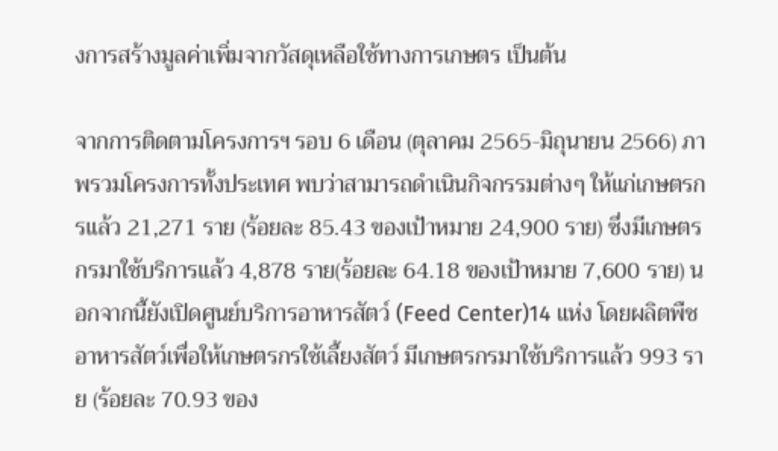งการสร้างมูลค่าเพิ่มจากวัสดุเหลือใช้ทางการเกษตร เป็นต้น

จากการติดตามโครงการฯ รอบ 6 เดือน (ตุลาคม 2565-มิถุนายน 2566) ภาพรวมโครงการทั้งประเทศ พบว่าสามารถดำเนินกิจกรรมต่างๆ ให้แก่เกษตรกรแล้ว 21,271 ราย (ร้อยละ 85.43 ของเป้าหมาย 24,900 ราย) ซึ่งมีเกษตรกรมาใช้บริการแล้ว 4,878 ราย(ร้อยละ 64.18 ของเป้าหมาย 7,600 ราย) นอกจากนี้ยังเปิดศูนย์บริการอาหารสัตว์ (Feed Center)14 แห่ง โดยผลิตพืชอาหารสัตว์เพื่อให้เกษตรกรใช้เลี้ยงสัตว์ มีเกษตรกรมาใช้บริการแล้ว 993 ราย (ร้อยละ 70.93 ของ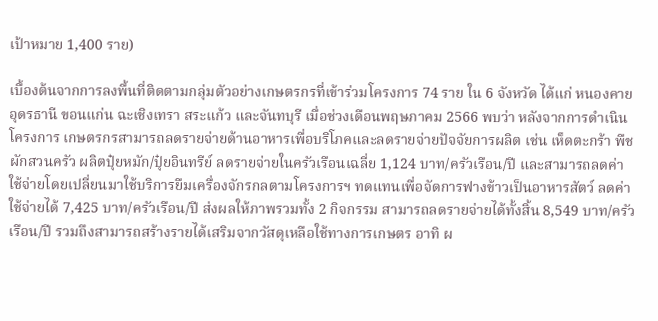เป้าหมาย 1,400 ราย)

เบื้องต้นจากการลงพื้นที่ติดตามกลุ่มตัวอย่างเกษตรกรที่เข้าร่วมโครงการ 74 ราย ใน 6 จังหวัด ได้แก่ หนองคาย อุดรธานี ขอนแก่น ฉะเชิงเทรา สระแก้ว และจันทบุรี เมื่อช่วงเดือนพฤษภาคม 2566 พบว่า หลังจากการดำเนินโครงการ เกษตรกรสามารถลดรายจ่ายด้านอาหารเพื่อบริโภคและลดรายจ่ายปัจจัยการผลิต เช่น เห็ดตะกร้า พืชผักสวนครัว ผลิตปุ๋ยหมัก/ปุ๋ยอินทรีย์ ลดรายจ่ายในครัวเรือนเฉลี่ย 1,124 บาท/ครัวเรือน/ปี และสามารถลดค่าใช้จ่ายโดยเปลี่ยนมาใช้บริการยืมเครื่องจักรกลตามโครงการฯ ทดแทนเพื่อจัดการฟางข้าวเป็นอาหารสัตว์ ลดค่าใช้จ่ายได้ 7,425 บาท/ครัวเรือน/ปี ส่งผลให้ภาพรวมทั้ง 2 กิจกรรม สามารถลดรายจ่ายได้ทั้งสิ้น 8,549 บาท/ครัวเรือน/ปี รวมถึงสามารถสร้างรายได้เสริมจากวัสดุเหลือใช้ทางการเกษตร อาทิ ผ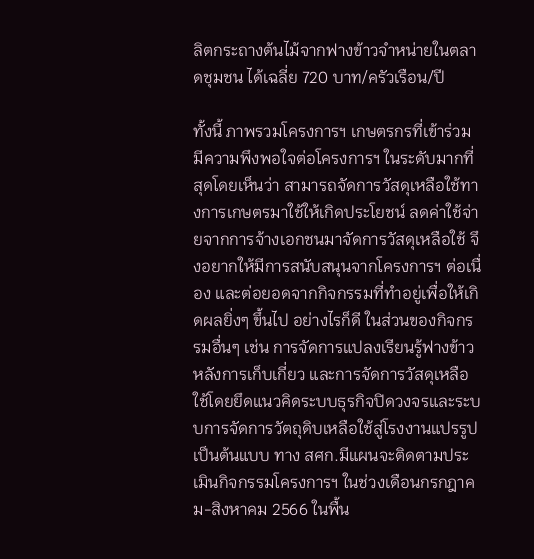ลิตกระถางต้นไม้จากฟางข้าวจำหน่ายในตลาดชุมชน ได้เฉลี่ย 720 บาท/ครัวเรือน/ปี

ทั้งนี้ ภาพรวมโครงการฯ เกษตรกรที่เข้าร่วมมีความพึงพอใจต่อโครงการฯ ในระดับมากที่สุดโดยเห็นว่า สามารถจัดการวัสดุเหลือใช้ทางการเกษตรมาใช้ให้เกิดประโยชน์ ลดค่าใช้จ่ายจากการจ้างเอกชนมาจัดการวัสดุเหลือใช้ จึงอยากให้มีการสนับสนุนจากโครงการฯ ต่อเนื่อง และต่อยอดจากกิจกรรมที่ทำอยู่เพื่อให้เกิดผลยิ่งๆ ขึ้นไป อย่างไรก็ดี ในส่วนของกิจกรรมอื่นๆ เช่น การจัดการแปลงเรียนรู้ฟางข้าวหลังการเก็บเกี่ยว และการจัดการวัสดุเหลือใช้โดยยึดแนวคิดระบบธุรกิจปิดวงจรและระบบการจัดการวัตถุดิบเหลือใช้สู่โรงงานแปรรูปเป็นต้นแบบ ทาง สศก.มีแผนจะติดตามประเมินกิจกรรมโครงการฯ ในช่วงเดือนกรกฎาคม-สิงหาคม 2566 ในพื้น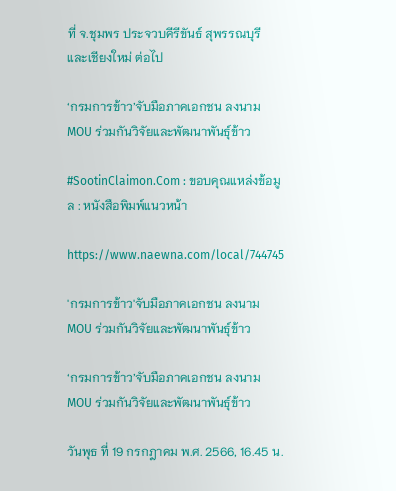ที่ จ.ชุมพร ประจวบคีรีขันธ์ สุพรรณบุรี และเชียงใหม่ ต่อไป

‘กรมการข้าว’จับมือภาคเอกชน ลงนาม MOU ร่วมกันวิจัยและพัฒนาพันธุ์ข้าว

#SootinClaimon.Com : ขอบคุณแหล่งข้อมูล : หนังสือพิมพ์แนวหน้า

https://www.naewna.com/local/744745

'กรมการข้าว'จับมือภาคเอกชน ลงนาม MOU ร่วมกันวิจัยและพัฒนาพันธุ์ข้าว

‘กรมการข้าว’จับมือภาคเอกชน ลงนาม MOU ร่วมกันวิจัยและพัฒนาพันธุ์ข้าว

วันพุธ ที่ 19 กรกฎาคม พ.ศ. 2566, 16.45 น.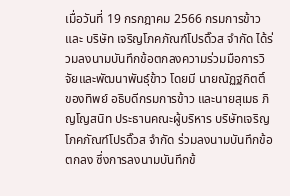เมื่อวันที่ 19 กรกฎาคม 2566 กรมการข้าว และ บริษัท เจริญโภคภัณฑ์โปรดิ๊วส จำกัด ได้ร่วมลงนามบันทึกข้อตกลงความร่วมมือการวิจัยและพัฒนาพันธุ์ข้าว โดยมี นายณัฏฐกิตติ์ ของทิพย์ อธิบดีกรมการข้าว และนายสุเมธ ภิญโญสนิท ประธานคณะผู้บริหาร บริษัทเจริญโภคภัณฑ์โปรดิ๊วส จำกัด ร่วมลงนามบันทึกข้อตกลง ซึ่งการลงนามบันทึกข้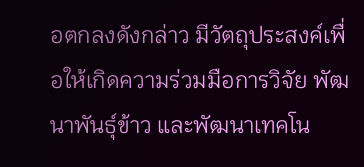อตกลงดังกล่าว มีวัตถุประสงค์เพื่อให้เกิดความร่วมมือการวิจัย พัฒนาพันธุ์ข้าว และพัฒนาเทคโน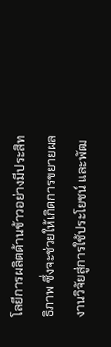โลยีการผลิตด้านข้าวอย่างมีประสิทธิภาพ ซึ่งจะช่วยให้เกิดการขยายผลงานวิจัยสู่การใช้ประโยชน์ และพัฒ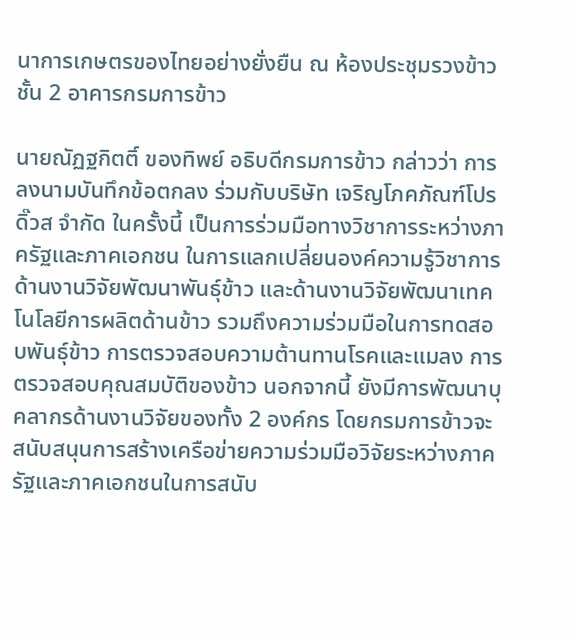นาการเกษตรของไทยอย่างยั่งยืน ณ ห้องประชุมรวงข้าว ชั้น 2 อาคารกรมการข้าว

นายณัฏฐกิตติ์ ของทิพย์ อธิบดีกรมการข้าว กล่าวว่า การลงนามบันทึกข้อตกลง ร่วมกับบริษัท เจริญโภคภัณฑ์โปรดิ๊วส จำกัด ในครั้งนี้ เป็นการร่วมมือทางวิชาการระหว่างภาครัฐและภาคเอกชน ในการแลกเปลี่ยนองค์ความรู้วิชาการด้านงานวิจัยพัฒนาพันธุ์ข้าว และด้านงานวิจัยพัฒนาเทคโนโลยีการผลิตด้านข้าว รวมถึงความร่วมมือในการทดสอบพันธุ์ข้าว การตรวจสอบความต้านทานโรคและแมลง การตรวจสอบคุณสมบัติของข้าว นอกจากนี้ ยังมีการพัฒนาบุคลากรด้านงานวิจัยของทั้ง 2 องค์กร โดยกรมการข้าวจะสนับสนุนการสร้างเครือข่ายความร่วมมือวิจัยระหว่างภาครัฐและภาคเอกชนในการสนับ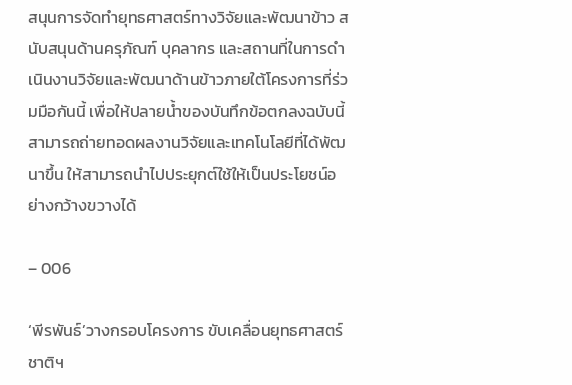สนุนการจัดทำยุทธศาสตร์ทางวิจัยและพัฒนาข้าว สนับสนุนด้านครุภัณฑ์ บุคลากร และสถานที่ในการดำเนินงานวิจัยและพัฒนาด้านข้าวภายใต้โครงการที่ร่วมมือกันนี้ เพื่อให้ปลายน้ำของบันทึกข้อตกลงฉบับนี้ สามารถถ่ายทอดผลงานวิจัยและเทคโนโลยีที่ได้พัฒนาขึ้น ให้สามารถนำไปประยุกต์ใช้ให้เป็นประโยชน์อย่างกว้างขวางได้

– 006

‘พีรพันธ์’วางกรอบโครงการ ขับเคลื่อนยุทธศาสตร์ชาติฯ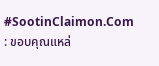#SootinClaimon.Com : ขอบคุณแหล่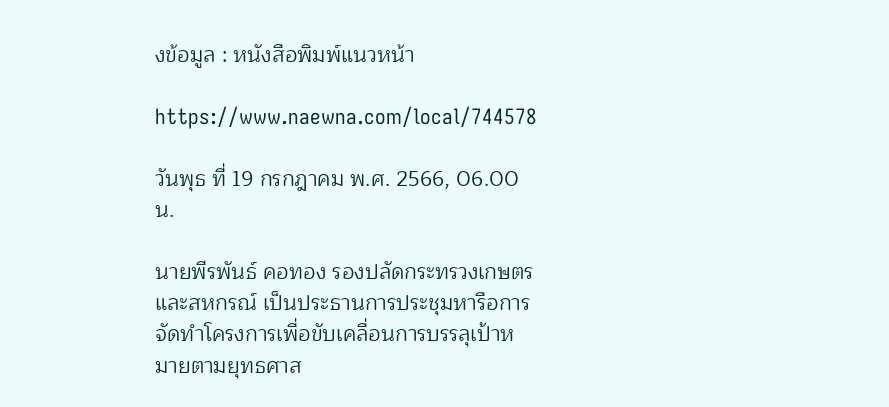งข้อมูล : หนังสือพิมพ์แนวหน้า

https://www.naewna.com/local/744578

วันพุธ ที่ 19 กรกฎาคม พ.ศ. 2566, 06.00 น.

นายพีรพันธ์ คอทอง รองปลัดกระทรวงเกษตรและสหกรณ์ เป็นประธานการประชุมหารือการจัดทำโครงการเพื่อขับเคลื่อนการบรรลุเป้าหมายตามยุทธศาส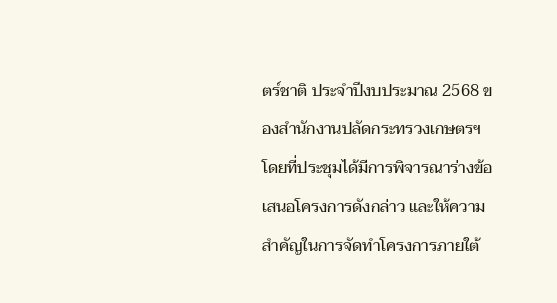ตร์ชาติ ประจำปีงบประมาณ 2568 ของสำนักงานปลัดกระทรวงเกษตรฯ โดยที่ประชุมได้มีการพิจารณาร่างข้อเสนอโครงการดังกล่าว และให้ความสำคัญในการจัดทำโครงการภายใต้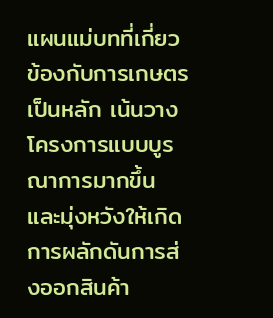แผนแม่บทที่เกี่ยวข้องกับการเกษตรเป็นหลัก เน้นวางโครงการแบบบูรณาการมากขึ้น และมุ่งหวังให้เกิดการผลักดันการส่งออกสินค้า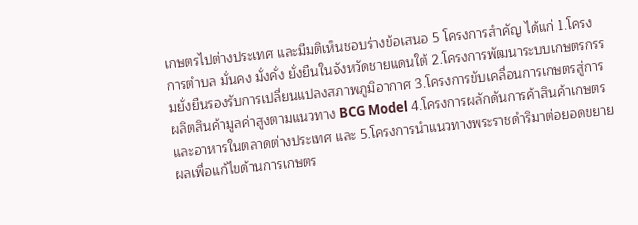เกษตรไปต่างประเทศ และมีมติเห็นชอบร่างข้อเสนอ 5 โครงการสำคัญ ได้แก่ 1.โครงการตำบล มั่นคง มั่งคั่ง ยั่งยืนในจังหวัดชายแดนใต้ 2.โครงการพัฒนาระบบเกษตรกรรมยั่งยืนรองรับการเปลี่ยนแปลงสภาพภูมิอากาศ 3.โครงการขับเคลื่อนการเกษตรสู่การผลิตสินค้ามูลค่าสูงตามแนวทาง BCG Model 4.โครงการผลักดันการค้าสินค้าเกษตรและอาหารในตลาดต่างประเทศ และ 5.โครงการนำแนวทางพระราชดำริมาต่อยอดขยายผลเพื่อแก้ไขด้านการเกษตร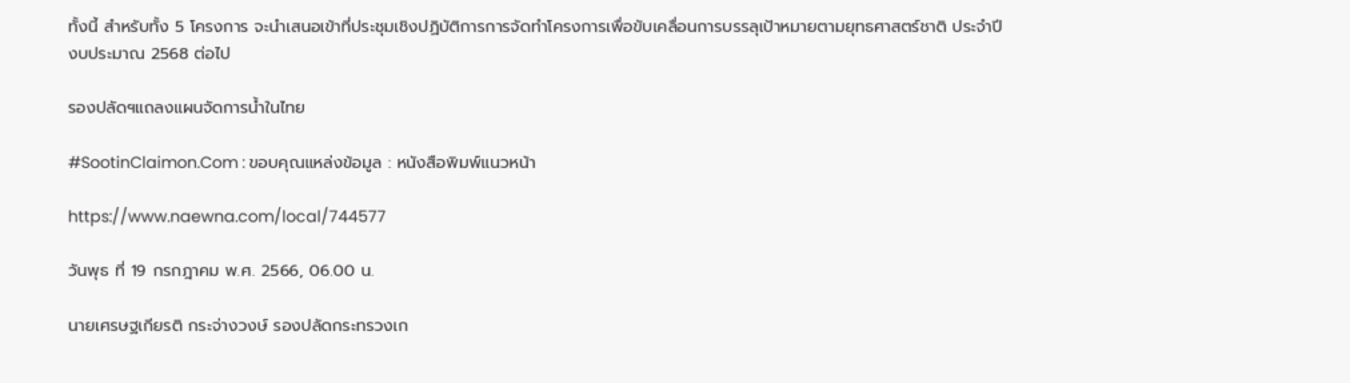ทั้งนี้ สำหรับทั้ง 5 โครงการ จะนำเสนอเข้าที่ประชุมเชิงปฏิบัติการการจัดทำโครงการเพื่อขับเคลื่อนการบรรลุเป้าหมายตามยุทธศาสตร์ชาติ ประจำปีงบประมาณ 2568 ต่อไป

รองปลัดฯแถลงแผนจัดการน้ำในไทย

#SootinClaimon.Com : ขอบคุณแหล่งข้อมูล : หนังสือพิมพ์แนวหน้า

https://www.naewna.com/local/744577

วันพุธ ที่ 19 กรกฎาคม พ.ศ. 2566, 06.00 น.

นายเศรษฐเกียรติ กระจ่างวงษ์ รองปลัดกระทรวงเก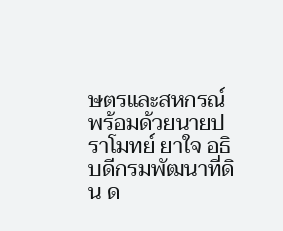ษตรและสหกรณ์พร้อมด้วยนายปราโมทย์ ยาใจ อธิบดีกรมพัฒนาที่ดิน ด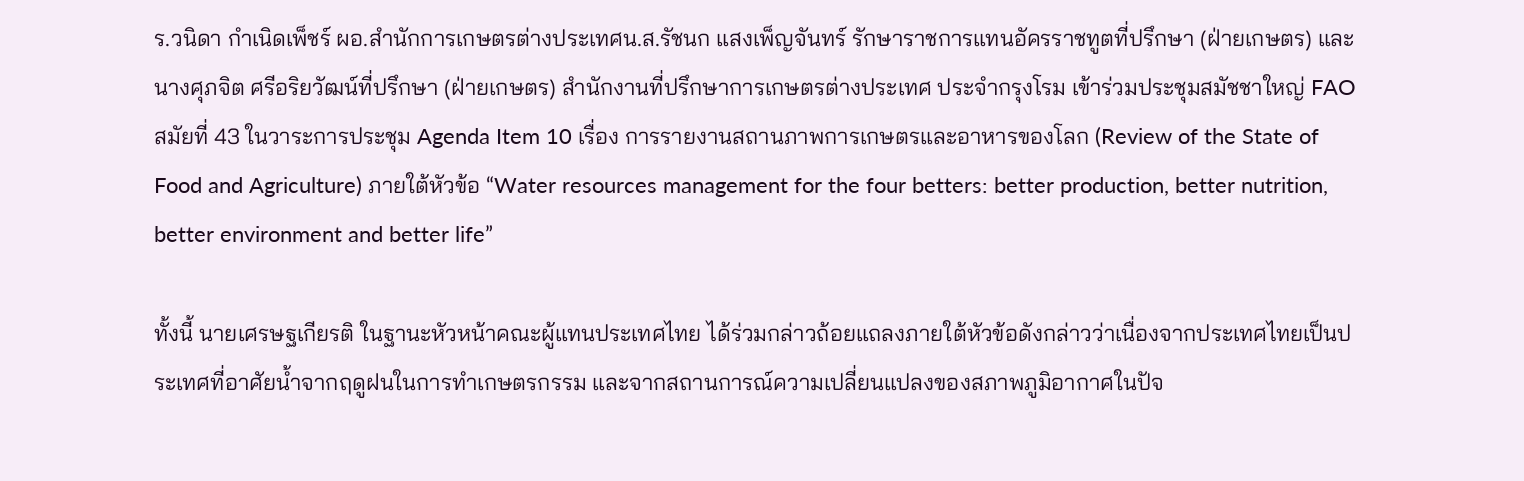ร.วนิดา กำเนิดเพ็ชร์ ผอ.สำนักการเกษตรต่างประเทศน.ส.รัชนก แสงเพ็ญจันทร์ รักษาราชการแทนอัครราชทูตที่ปรึกษา (ฝ่ายเกษตร) และนางศุภจิต ศรีอริยวัฒน์ที่ปรึกษา (ฝ่ายเกษตร) สำนักงานที่ปรึกษาการเกษตรต่างประเทศ ประจำกรุงโรม เข้าร่วมประชุมสมัชชาใหญ่ FAO สมัยที่ 43 ในวาระการประชุม Agenda Item 10 เรื่อง การรายงานสถานภาพการเกษตรและอาหารของโลก (Review of the State of Food and Agriculture) ภายใต้หัวข้อ “Water resources management for the four betters: better production, better nutrition, better environment and better life”

ทั้งนี้ นายเศรษฐเกียรติ ในฐานะหัวหน้าคณะผู้แทนประเทศไทย ได้ร่วมกล่าวถ้อยแถลงภายใต้หัวข้อดังกล่าวว่าเนื่องจากประเทศไทยเป็นประเทศที่อาศัยน้ำจากฤดูฝนในการทำเกษตรกรรม และจากสถานการณ์ความเปลี่ยนแปลงของสภาพภูมิอากาศในปัจ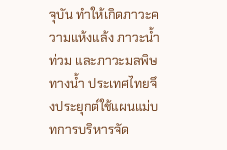จุบัน ทำให้เกิดภาวะความแห้งแล้ง ภาวะน้ำท่วม และภาวะมลพิษทางน้ำ ประเทศไทยจึงประยุกต์ใช้แผนแม่บทการบริหารจัด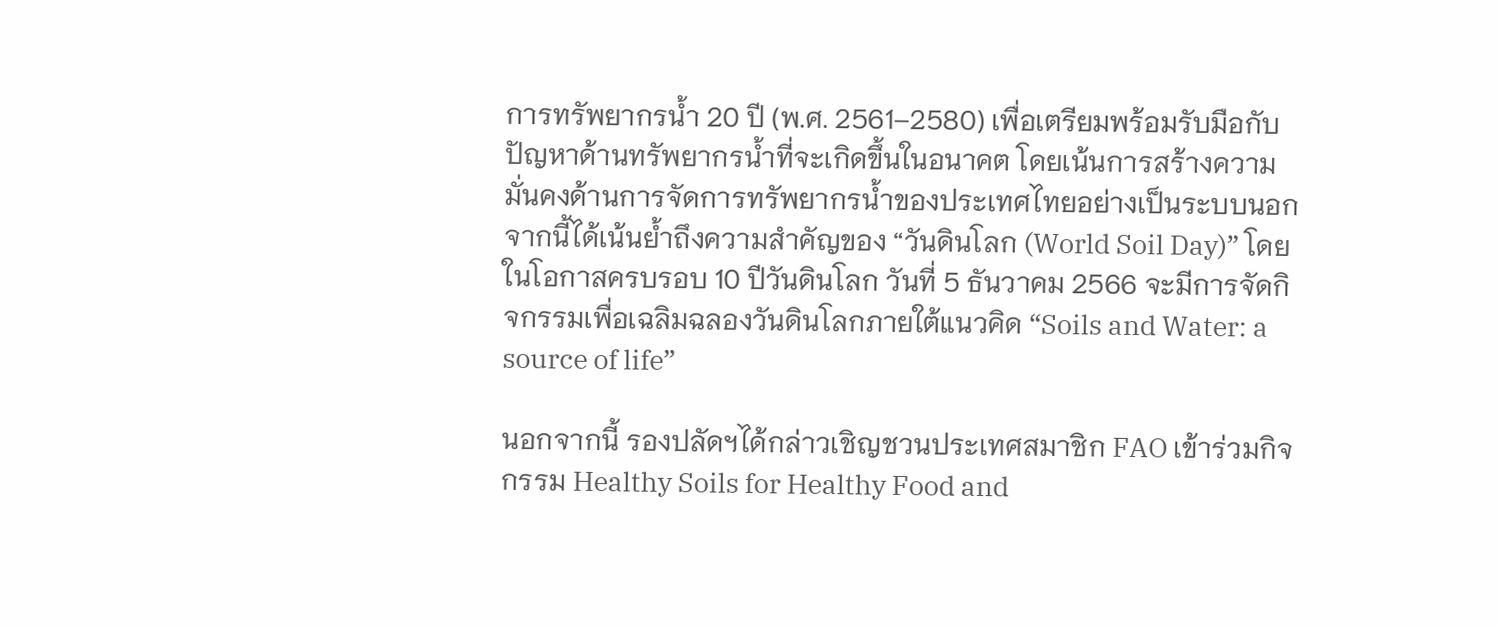การทรัพยากรน้ำ 20 ปี (พ.ศ. 2561–2580) เพื่อเตรียมพร้อมรับมือกับปัญหาด้านทรัพยากรน้ำที่จะเกิดขึ้นในอนาคต โดยเน้นการสร้างความมั่นคงด้านการจัดการทรัพยากรน้ำของประเทศไทยอย่างเป็นระบบนอกจากนี้ได้เน้นย้ำถึงความสำคัญของ “วันดินโลก (World Soil Day)” โดยในโอกาสครบรอบ 10 ปีวันดินโลก วันที่ 5 ธันวาคม 2566 จะมีการจัดกิจกรรมเพื่อเฉลิมฉลองวันดินโลกภายใต้แนวคิด “Soils and Water: a source of life”

นอกจากนี้ รองปลัดฯได้กล่าวเชิญชวนประเทศสมาชิก FAO เข้าร่วมกิจกรรม Healthy Soils for Healthy Food and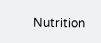Nutrition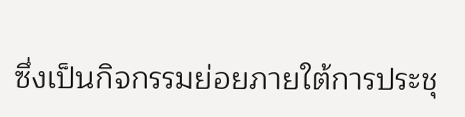ซึ่งเป็นกิจกรรมย่อยภายใต้การประชุ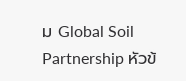ม Global Soil Partnership หัวข้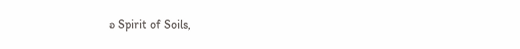อ Spirit of Soils,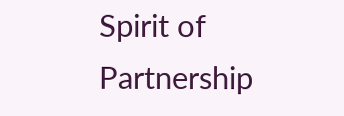Spirit of Partnership